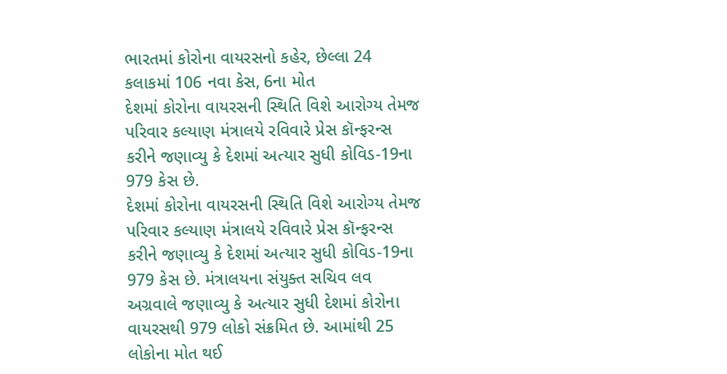ભારતમાં કોરોના વાયરસનો કહેર, છેલ્લા 24 કલાકમાં 106 નવા કેસ, 6ના મોત
દેશમાં કોરોના વાયરસની સ્થિતિ વિશે આરોગ્ય તેમજ પરિવાર કલ્યાણ મંત્રાલયે રવિવારે પ્રેસ કૉન્ફરન્સ કરીને જણાવ્યુ કે દેશમાં અત્યાર સુધી કોવિડ-19ના 979 કેસ છે.
દેશમાં કોરોના વાયરસની સ્થિતિ વિશે આરોગ્ય તેમજ પરિવાર કલ્યાણ મંત્રાલયે રવિવારે પ્રેસ કૉન્ફરન્સ કરીને જણાવ્યુ કે દેશમાં અત્યાર સુધી કોવિડ-19ના 979 કેસ છે. મંત્રાલયના સંયુક્ત સચિવ લવ અગ્રવાલે જણાવ્યુ કે અત્યાર સુધી દેશમાં કોરોના વાયરસથી 979 લોકો સંક્રમિત છે. આમાંથી 25 લોકોના મોત થઈ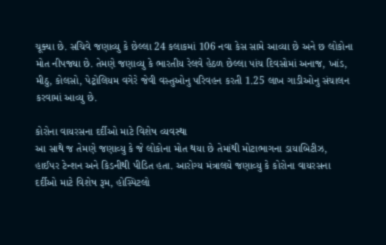ચૂક્યા છે. સચિવે જણાવ્યુ કે છેલ્લા 24 કલાકમાં 106 નવા કેસ સામે આવ્યા છે અને છ લોકોના મોત નીપજ્યા છે. તેમણે જણાવ્યુ કે ભારતીય રેલવે હેઠળ છેલ્લા પાંચ દિવસોમાં અનાજ, ખાંડ, મીઠુ, કોલસો, પેટ્રોલિયમ વગેરે જેવી વસ્તુઓનુ પરિવહન કરતી 1.25 લાખ ગાડીઓનુ સંચાલન કરવામાં આવ્યુ છે.

કોરોના વાયરસના દર્દીઓ માટે વિશેષ વ્યવસ્થા
આ સાથે જ તેમણે જણાવ્યુ કે જે લોકોના મોત થયા છે તેમાંથી મોટાભાગના ડાયાબિટીઝ, હાઈપર ટેન્શન અને કિડનીથી પીડિત હતા. આરોગ્ય મંત્રાલયે જણાવ્યુ કે કોરોના વાયરસના દર્દીઓ માટે વિશેષ રૂમ, હોસ્પિટલો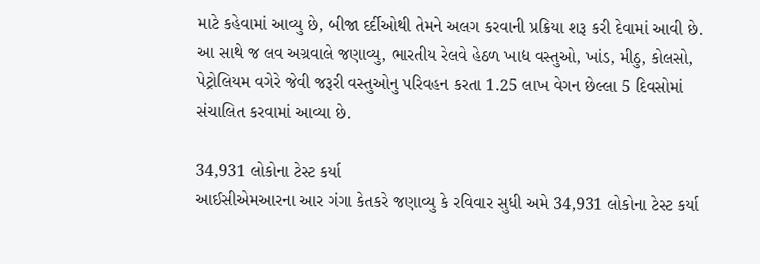માટે કહેવામાં આવ્યુ છે, બીજા દર્દીઓથી તેમને અલગ કરવાની પ્રક્રિયા શરૂ કરી દેવામાં આવી છે. આ સાથે જ લવ અગ્રવાલે જણાવ્યુ, ભારતીય રેલવે હેઠળ ખાદ્ય વસ્તુઓ, ખાંડ, મીઠુ, કોલસો, પેટ્રોલિયમ વગેરે જેવી જરૂરી વસ્તુઓનુ પરિવહન કરતા 1.25 લાખ વેગન છેલ્લા 5 દિવસોમાં સંચાલિત કરવામાં આવ્યા છે.

34,931 લોકોના ટેસ્ટ કર્યા
આઈસીએમઆરના આર ગંગા કેતકરે જણાવ્યુ કે રવિવાર સુધી અમે 34,931 લોકોના ટેસ્ટ કર્યા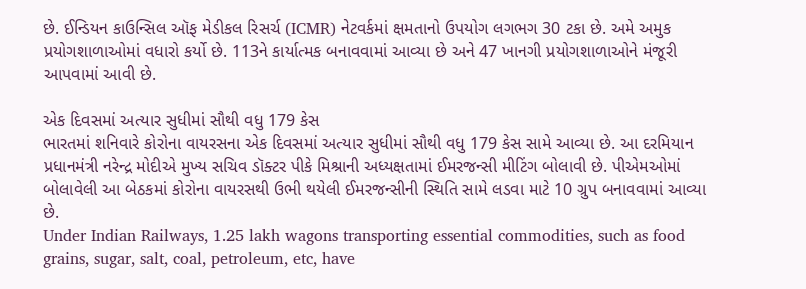છે. ઈન્ડિયન કાઉન્સિલ ઑફ મેડીકલ રિસર્ચ (ICMR) નેટવર્કમાં ક્ષમતાનો ઉપયોગ લગભગ 30 ટકા છે. અમે અમુક પ્રયોગશાળાઓમાં વધારો કર્યો છે. 113ને કાર્યાત્મક બનાવવામાં આવ્યા છે અને 47 ખાનગી પ્રયોગશાળાઓને મંજૂરી આપવામાં આવી છે.

એક દિવસમાં અત્યાર સુધીમાં સૌથી વધુ 179 કેસ
ભારતમાં શનિવારે કોરોના વાયરસના એક દિવસમાં અત્યાર સુધીમાં સૌથી વધુ 179 કેસ સામે આવ્યા છે. આ દરમિયાન પ્રધાનમંત્રી નરેન્દ્ર મોદીએ મુખ્ય સચિવ ડૉક્ટર પીકે મિશ્રાની અધ્યક્ષતામાં ઈમરજન્સી મીટિંગ બોલાવી છે. પીએમઓમાં બોલાવેલી આ બેઠકમાં કોરોના વાયરસથી ઉભી થયેલી ઈમરજન્સીની સ્થિતિ સામે લડવા માટે 10 ગ્રુપ બનાવવામાં આવ્યા છે.
Under Indian Railways, 1.25 lakh wagons transporting essential commodities, such as food grains, sugar, salt, coal, petroleum, etc, have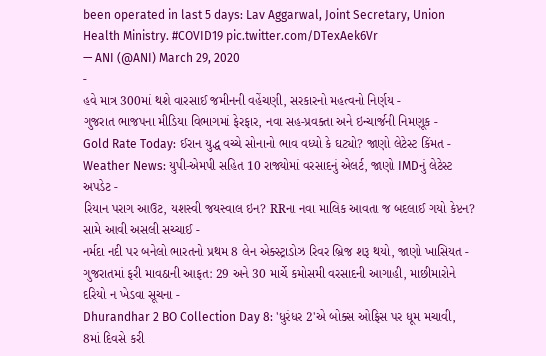been operated in last 5 days: Lav Aggarwal, Joint Secretary, Union Health Ministry. #COVID19 pic.twitter.com/DTexAek6Vr
— ANI (@ANI) March 29, 2020
-
હવે માત્ર 300માં થશે વારસાઈ જમીનની વહેંચણી, સરકારનો મહત્વનો નિર્ણય -
ગુજરાત ભાજપના મીડિયા વિભાગમાં ફેરફાર, નવા સહ-પ્રવક્તા અને ઇન્ચાર્જની નિમણૂક -
Gold Rate Today: ઈરાન યુદ્ધ વચ્ચે સોનાનો ભાવ વધ્યો કે ઘટ્યો? જાણો લેટેસ્ટ કિંમત -
Weather News: યુપી-એમપી સહિત 10 રાજ્યોમાં વરસાદનું એલર્ટ, જાણો IMDનું લેટેસ્ટ અપડેટ -
રિયાન પરાગ આઉટ, યશસ્વી જયસ્વાલ ઇન? RRના નવા માલિક આવતા જ બદલાઈ ગયો કેપ્ટન? સામે આવી અસલી સચ્ચાઈ -
નર્મદા નદી પર બનેલો ભારતનો પ્રથમ 8 લેન એક્સ્ટ્રાડોઝ રિવર બ્રિજ શરૂ થયો, જાણો ખાસિયત -
ગુજરાતમાં ફરી માવઠાની આફત: 29 અને 30 માર્ચે કમોસમી વરસાદની આગાહી, માછીમારોને દરિયો ન ખેડવા સૂચના -
Dhurandhar 2 BO Collection Day 8: 'ધુરંધર 2'એ બોક્સ ઓફિસ પર ધૂમ મચાવી, 8માં દિવસે કરી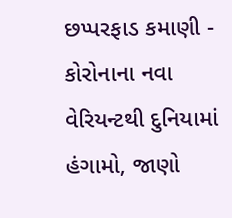છપ્પરફાડ કમાણી -
કોરોનાના નવા વેરિયન્ટથી દુનિયામાં હંગામો, જાણો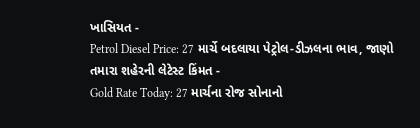ખાસિયત -
Petrol Diesel Price: 27 માર્ચે બદલાયા પેટ્રોલ-ડીઝલના ભાવ, જાણો તમારા શહેરની લેટેસ્ટ કિંમત -
Gold Rate Today: 27 માર્ચના રોજ સોનાનો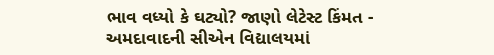ભાવ વધ્યો કે ઘટ્યો? જાણો લેટેસ્ટ કિંમત -
અમદાવાદની સીએન વિદ્યાલયમાં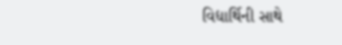વિદ્યાર્થિની સાથે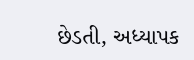છેડતી, અધ્યાપક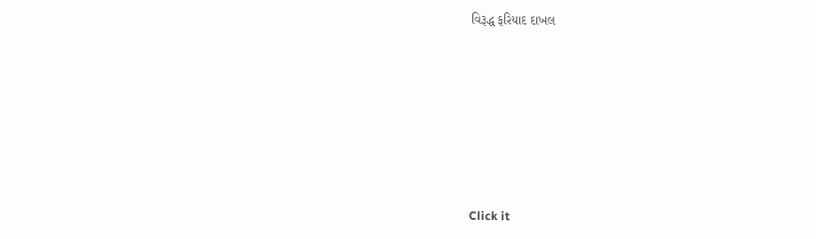વિરૂદ્ધ ફરિયાદ દાખલ








Click it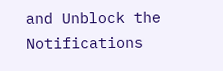and Unblock the Notifications